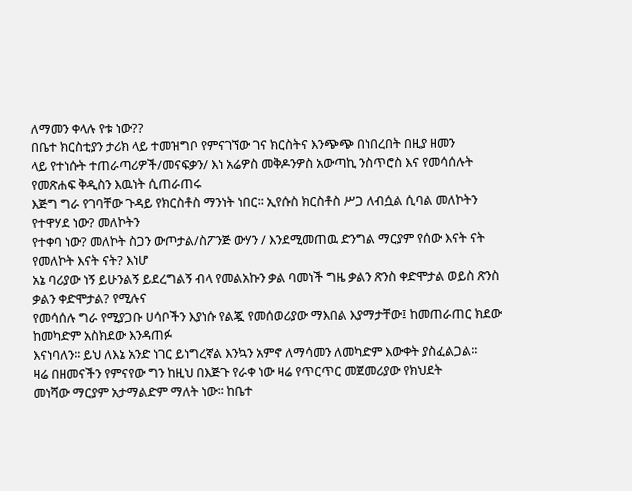ለማመን ቀላሉ የቱ ነው??
በቤተ ክርስቲያን ታሪክ ላይ ተመዝግቦ የምናገኘው ገና ክርስትና እንጭጭ በነበረበት በዚያ ዘመን
ላይ የተነሱት ተጠራጣሪዎች/መናፍቃን/ እነ አሬዎስ መቅዶንዎስ አውጣኪ ንስጥሮስ እና የመሳሰሉት የመጽሐፍ ቅዲስን እዉነት ሲጠራጠሩ
እጅግ ግራ የገባቸው ጉዳይ የክርስቶስ ማንነት ነበር፡፡ ኢየሱስ ክርስቶስ ሥጋ ለብሷል ሲባል መለኮትን የተዋሃደ ነው? መለኮትን
የተቀባ ነው? መለኮት ስጋን ውጦታል/ስፖንጅ ውሃን / እንደሚመጠዉ ድንግል ማርያም የሰው እናት ናት የመለኮት እናት ናት? እነሆ
አኔ ባሪያው ነኝ ይሁንልኝ ይደረግልኝ ብላ የመልአኩን ቃል ባመነች ግዜ ቃልን ጽንስ ቀድሞታል ወይስ ጽንስ ቃልን ቀድሞታል? የሚሉና
የመሳሰሉ ግራ የሚያጋቡ ሀሳቦችን እያነሱ የልጇ የመሰወሪያው ማእበል እያማታቸው፤ ከመጠራጠር ክደው ከመካድም አስክደው እንዳጠፉ
እናነባለን፡፡ ይህ ለእኔ አንድ ነገር ይነግረኛል እንኳን አምኖ ለማሳመን ለመካድም እውቀት ያስፈልጋል፡፡
ዛሬ በዘመናችን የምናየው ግን ከዚህ በእጅጉ የራቀ ነው ዛሬ የጥርጥር መጀመሪያው የክህደት
መነሻው ማርያም አታማልድም ማለት ነው፡፡ ከቤተ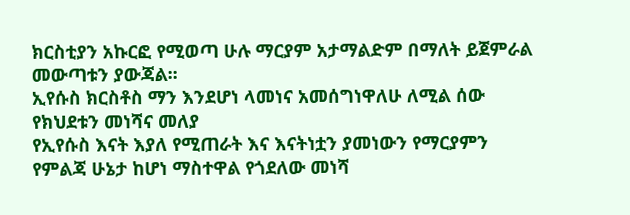ክርስቲያን አኩርፎ የሚወጣ ሁሉ ማርያም አታማልድም በማለት ይጀምራል መውጣቱን ያውጃል፡፡
ኢየሱስ ክርስቶስ ማን እንደሆነ ላመነና አመሰግነዋለሁ ለሚል ሰው የክህደቱን መነሻና መለያ
የኢየሱስ እናት እያለ የሚጠራት እና እናትነቷን ያመነውን የማርያምን የምልጃ ሁኔታ ከሆነ ማስተዋል የጎደለው መነሻ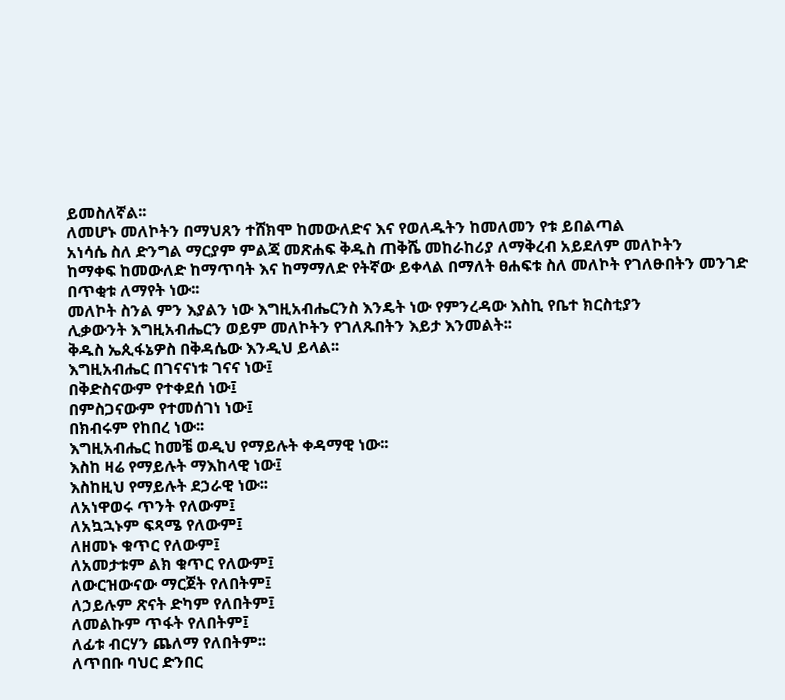ይመስለኛል፡፡
ለመሆኑ መለኮትን በማህጸን ተሸክሞ ከመውለድና እና የወለዱትን ከመለመን የቱ ይበልጣል
አነሳሴ ስለ ድንግል ማርያም ምልጃ መጽሐፍ ቅዱስ ጠቅሼ መከራከሪያ ለማቅረብ አይደለም መለኮትን
ከማቀፍ ከመውለድ ከማጥባት እና ከማማለድ የትኛው ይቀላል በማለት ፀሐፍቱ ስለ መለኮት የገለፁበትን መንገድ በጥቂቱ ለማየት ነው፡፡
መለኮት ስንል ምን እያልን ነው እግዚአብሔርንስ እንዴት ነው የምንረዳው እስኪ የቤተ ክርስቲያን
ሊቃውንት እግዚአብሔርን ወይም መለኮትን የገለጹበትን እይታ እንመልት፡፡
ቅዱስ ኤጲፋኔዎስ በቅዳሴው እንዲህ ይላል፡፡
እግዚአብሔር በገናናነቱ ገናና ነው፤
በቅድስናውም የተቀደሰ ነው፤
በምስጋናውም የተመሰገነ ነው፤
በክብሩም የከበረ ነው፡፡
እግዚአብሔር ከመቼ ወዲህ የማይሉት ቀዳማዊ ነው፡፡
እስከ ዛሬ የማይሉት ማእከላዊ ነው፤
እስከዚህ የማይሉት ደኃራዊ ነው፡፡
ለአነዋወሩ ጥንት የለውም፤
ለአኳኋኑም ፍጻሜ የለውም፤
ለዘመኑ ቁጥር የለውም፤
ለአመታቱም ልክ ቁጥር የለውም፤
ለውርዝውናው ማርጀት የለበትም፤
ለኃይሉም ጽናት ድካም የለበትም፤
ለመልኩም ጥፋት የለበትም፤
ለፊቱ ብርሃን ጨለማ የለበትም፡፡
ለጥበቡ ባህር ድንበር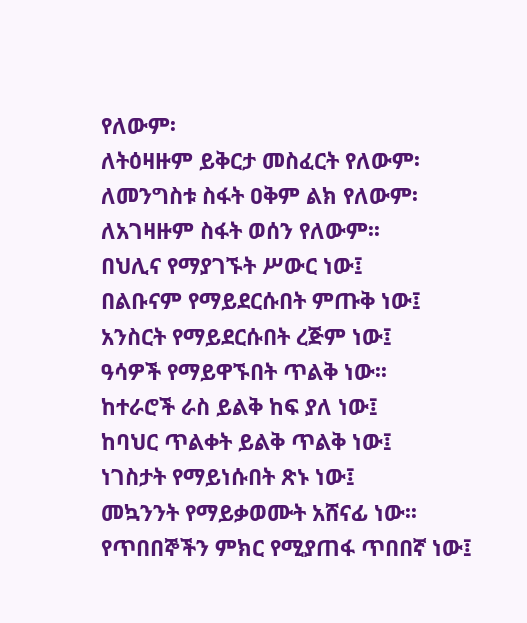የለውም፡
ለትዕዛዙም ይቅርታ መስፈርት የለውም፡
ለመንግስቱ ስፋት ዐቅም ልክ የለውም፡
ለአገዛዙም ስፋት ወሰን የለውም፡፡
በህሊና የማያገኙት ሥውር ነው፤
በልቡናም የማይደርሱበት ምጡቅ ነው፤
አንስርት የማይደርሱበት ረጅም ነው፤
ዓሳዎች የማይዋኙበት ጥልቅ ነው፡፡
ከተራሮች ራስ ይልቅ ከፍ ያለ ነው፤
ከባህር ጥልቀት ይልቅ ጥልቅ ነው፤
ነገስታት የማይነሱበት ጽኑ ነው፤
መኳንንት የማይቃወሙት አሸናፊ ነው፡፡
የጥበበኞችን ምክር የሚያጠፋ ጥበበኛ ነው፤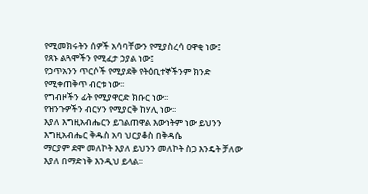የሚመክሩትን ሰዎች አሳባቸውን የሚያስረሳ ዐዋቂ ነው፤
የጸኑ ልጓሞችን የሚፈታ ኃያል ነው፤
የኃጥአንን ጥርሶች የሚያደቅ የትዕቢተኞችንም ክንድ የሚቀጠቅጥ ብርቱ ነው፡፡
የግብዞችን ፊት የሚያዋርድ ክቡር ነው፡፡
የዝንጉዎችን ብርሃን የሚያርቅ ከሃሊ ነው፡፡
እያለ እግዚአብሔርን ይገልጠዋል እውነትም ነው ይህንን እግዚአብሔር ቅዱስ አባ ህርያቆስ በቅዳሴ
ማርያም ደሞ መለኮት እያለ ይህንን መለኮት ስጋ እንዴት ቻለው እያለ በማድነቅ እንዲህ ይላል፡፡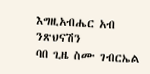እግዚአብሔር አብ ንጽህናሽን
ባበ ጊዜ ስሙ ገብርኤል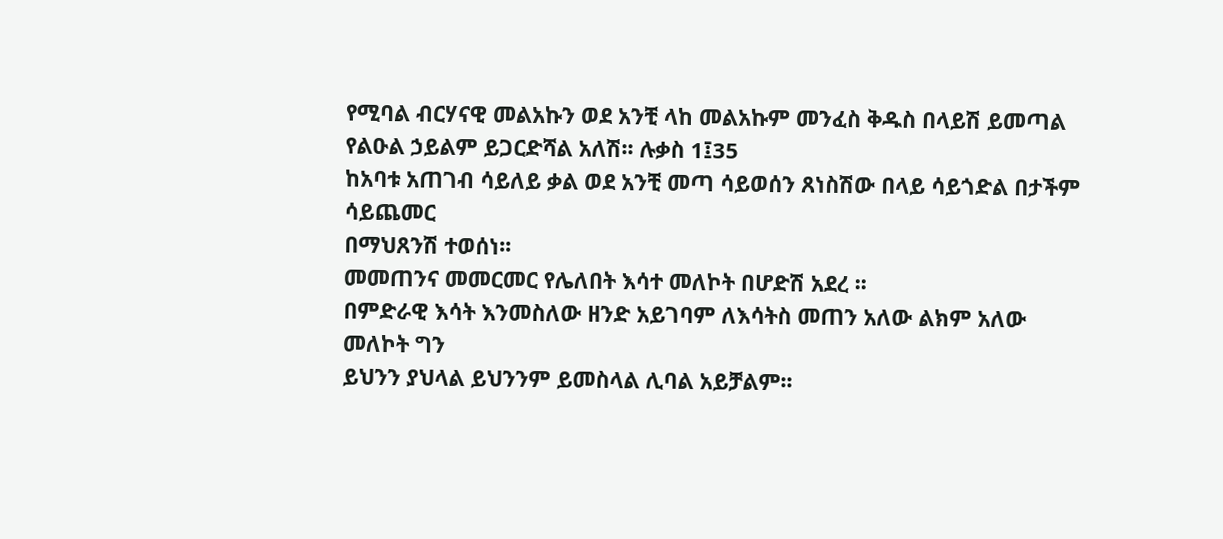የሚባል ብርሃናዊ መልአኩን ወደ አንቺ ላከ መልአኩም መንፈስ ቅዱስ በላይሽ ይመጣል የልዑል ኃይልም ይጋርድሻል አለሽ፡፡ ሉቃስ 1፤35
ከአባቱ አጠገብ ሳይለይ ቃል ወደ አንቺ መጣ ሳይወሰን ጸነስሽው በላይ ሳይጎድል በታችም ሳይጨመር
በማህጸንሽ ተወሰነ፡፡
መመጠንና መመርመር የሌለበት እሳተ መለኮት በሆድሽ አደረ ፡፡
በምድራዊ እሳት እንመስለው ዘንድ አይገባም ለእሳትስ መጠን አለው ልክም አለው መለኮት ግን
ይህንን ያህላል ይህንንም ይመስላል ሊባል አይቻልም፡፡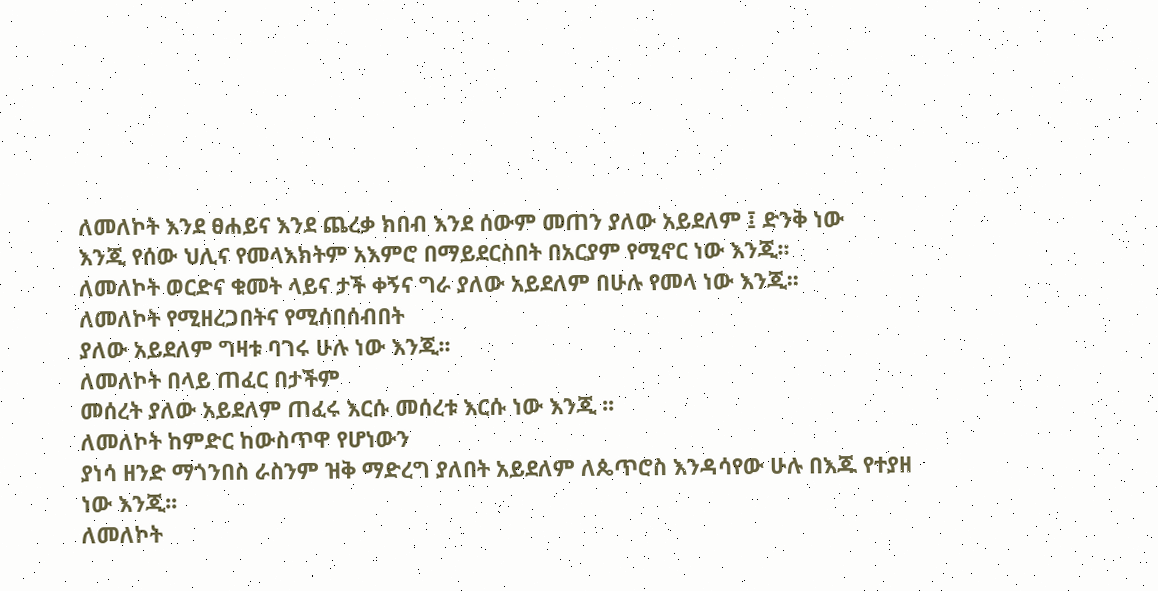ለመለኮት እንደ ፀሐይና እንደ ጨረቃ ክበብ እንደ ሰውም መጠን ያለው አይደለም ፤ ድንቅ ነው
እንጂ የሰው ህሊና የመላእክትም አእምሮ በማይደርስበት በአርያም የሚኖር ነው እንጂ፡፡
ለመለኮት ወርድና ቁመት ላይና ታች ቀኝና ግራ ያለው አይደለም በሁሉ የመላ ነው እንጂ፡፡
ለመለኮት የሚዘረጋበትና የሚሰበሰብበት
ያለው አይደለም ግዛቱ ባገሩ ሁሉ ነው እንጂ፡፡
ለመለኮት በላይ ጠፈር በታችም
መሰረት ያለው አይደለም ጠፈሩ እርሱ መሰረቱ እርሱ ነው እንጂ ፡፡
ለመለኮት ከምድር ከውስጥዋ የሆነውን
ያነሳ ዘንድ ማጎንበስ ራስንም ዝቅ ማድረግ ያለበት አይደለም ለጴጥሮስ እንዳሳየው ሁሉ በእጁ የተያዘ ነው እንጂ፡፡
ለመለኮት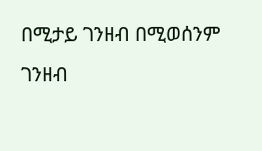በሚታይ ገንዘብ በሚወሰንም
ገንዘብ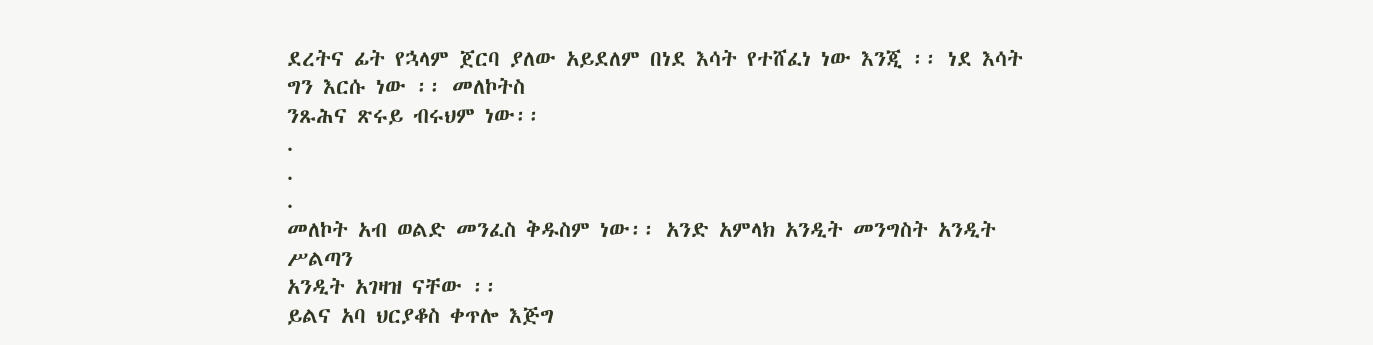ደረትና ፊት የኋላም ጀርባ ያለው አይደለም በነደ እሳት የተሸፈነ ነው እንጂ ፡፡ ነደ እሳት ግን እርሱ ነው ፡፡ መለኮትስ
ንጹሕና ጽሩይ ብሩህም ነው፡፡
.
.
.
መለኮት አብ ወልድ መንፈስ ቅዱስም ነው፡፡ አንድ አምላክ አንዲት መንግስት አንዲት ሥልጣን
አንዲት አገዛዝ ናቸው ፡፡
ይልና አባ ህርያቆስ ቀጥሎ እጅግ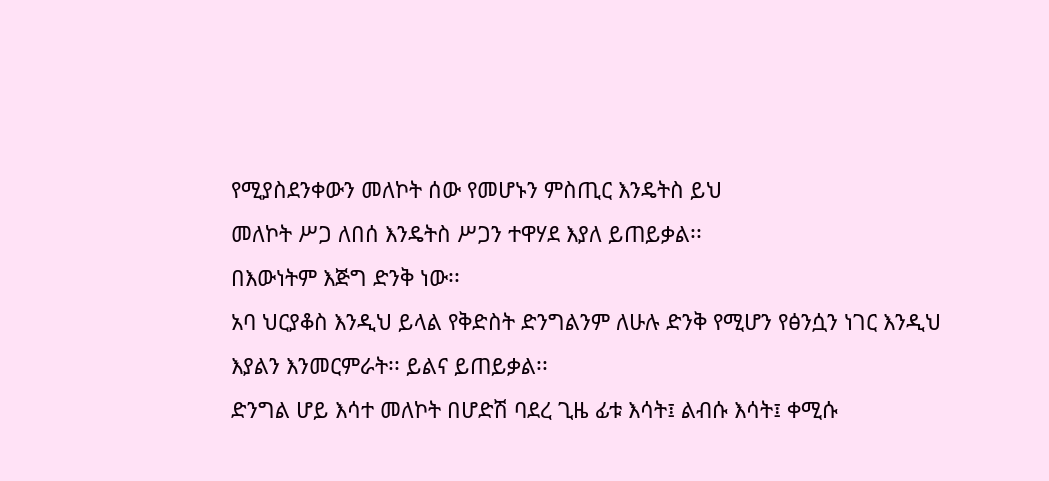የሚያስደንቀውን መለኮት ሰው የመሆኑን ምስጢር እንዴትስ ይህ
መለኮት ሥጋ ለበሰ እንዴትስ ሥጋን ተዋሃደ እያለ ይጠይቃል፡፡
በእውነትም እጅግ ድንቅ ነው፡፡
አባ ህርያቆስ እንዲህ ይላል የቅድስት ድንግልንም ለሁሉ ድንቅ የሚሆን የፅንሷን ነገር እንዲህ
እያልን እንመርምራት፡፡ ይልና ይጠይቃል፡፡
ድንግል ሆይ እሳተ መለኮት በሆድሽ ባደረ ጊዜ ፊቱ እሳት፤ ልብሱ እሳት፤ ቀሚሱ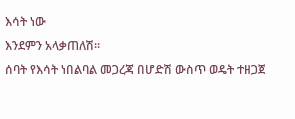እሳት ነው
እንደምን አላቃጠለሽ፡፡
ሰባት የእሳት ነበልባል መጋረጃ በሆድሽ ውስጥ ወዴት ተዘጋጀ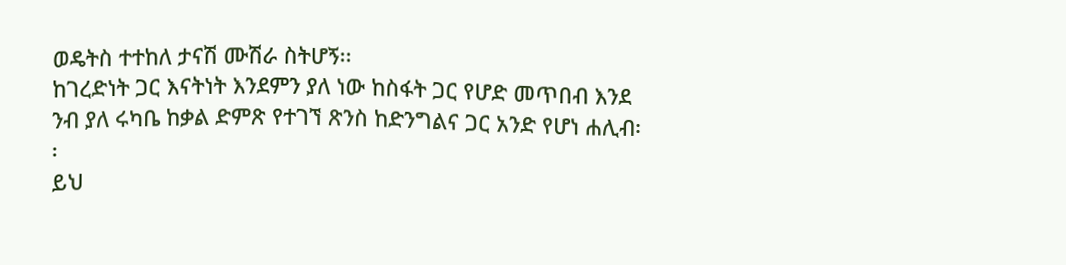ወዴትስ ተተከለ ታናሽ ሙሽራ ስትሆኝ፡፡
ከገረድነት ጋር እናትነት እንደምን ያለ ነው ከስፋት ጋር የሆድ መጥበብ እንደ ንብ ያለ ሩካቤ ከቃል ድምጽ የተገኘ ጽንስ ከድንግልና ጋር አንድ የሆነ ሐሊብ፡፡
ይህ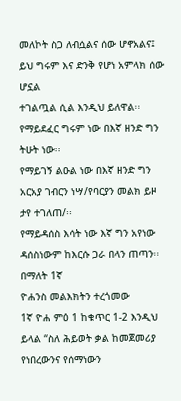መለኮት ስጋ ለብሷልና ሰው ሆኖአልና፤ ይህ ግሩም እና ድንቅ የሆነ አምላክ ሰው ሆኗል
ተገልጧል ሲል እንዲህ ይለዋል፡፡
የማይደፈር ግሩም ነው በእኛ ዘንድ ግን ትሁት ነው፡፡
የማይገኝ ልዑል ነው በእኛ ዘንድ ግን አርአያ ገብርን ነሣ/የባርያን መልክ ይዞ ታየ ተገለጠ/፡፡
የማይዳሰስ እሳት ነው እኛ ግን አየነው ዳሰስነውም ከእርሱ ጋራ በላን ጠጣን፡፡ በማለት 1ኛ
ዮሐንስ መልእክትን ተረጎመው
1ኛ ዮሐ ምዕ 1 ከቁጥር 1-2 እንዲህ ይላል “ስለ ሕይወት ቃል ከመጀመሪያ የነበረውንና የሰማነውን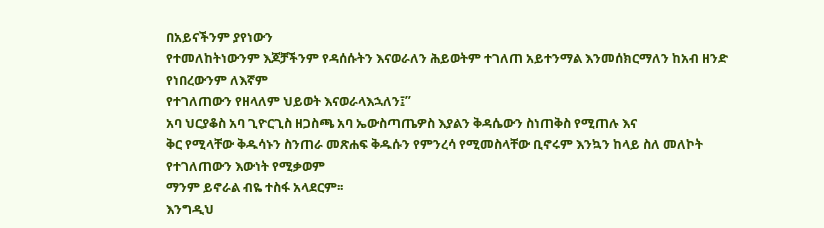በአይናችንም ያየነውን
የተመለከትነውንም እጆቻችንም የዳሰሱትን እናወራለን ሕይወትም ተገለጠ አይተንማል እንመሰክርማለን ከአብ ዘንድ የነበረውንም ለእኛም
የተገለጠውን የዘላለም ህይወት እናወራላእኋለን፤”
አባ ህርያቆስ አባ ጊዮርጊስ ዘጋስጫ አባ ኤውስጣጤዎስ እያልን ቅዳሴውን ስነጠቅስ የሚጠሉ እና
ቅር የሚላቸው ቅዱሳኑን ስንጠራ መጽሐፍ ቅዱሱን የምንረሳ የሚመስላቸው ቢኖሩም እንኳን ከላይ ስለ መለኮት የተገለጠውን እውነት የሚቃወም
ማንም ይኖራል ብዬ ተስፋ አላደርም፡፡
እንግዲህ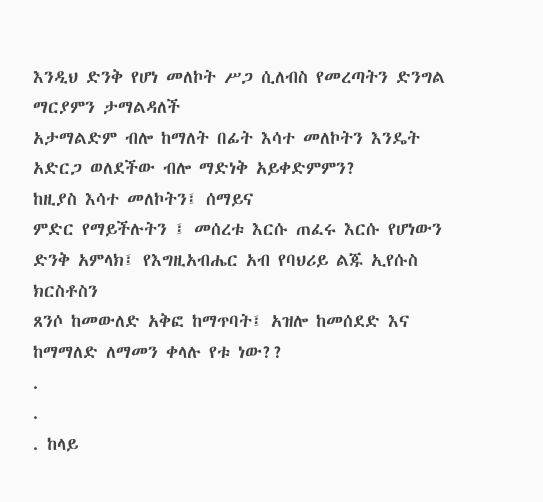እንዲህ ድንቅ የሆነ መለኮት ሥጋ ሲለብስ የመረጣትን ድንግል ማርያምን ታማልዳለች
አታማልድም ብሎ ከማለት በፊት እሳተ መለኮትን እንዴት አድርጋ ወለደችው ብሎ ማድነቅ አይቀድምምን?
ከዚያስ እሳተ መለኮትን፤ ሰማይና
ምድር የማይችሉትን ፤ መሰረቱ እርሱ ጠፈሩ እርሱ የሆነውን ድንቅ አምላክ፤ የእግዚአብሔር አብ የባህሪይ ልጁ ኢየሱስ ክርስቶስን
ጸንሶ ከመውለድ አቅፎ ከማጥባት፤ አዝሎ ከመሰደድ እና ከማማለድ ለማመን ቀላሉ የቱ ነው??
.
.
. ከላይ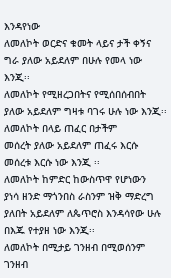እንዳየነው
ለመለኮት ወርድና ቁመት ላይና ታች ቀኝና ግራ ያለው አይደለም በሁሉ የመላ ነው እንጂ፡፡
ለመለኮት የሚዘረጋበትና የሚሰበሰብበት
ያለው አይደለም ግዛቱ ባገሩ ሁሉ ነው እንጂ፡፡
ለመለኮት በላይ ጠፈር በታችም
መሰረት ያለው አይደለም ጠፈሩ እርሱ መሰረቱ እርሱ ነው እንጂ ፡፡
ለመለኮት ከምድር ከውስጥዋ የሆነውን
ያነሳ ዘንድ ማጎንበስ ራስንም ዝቅ ማድረግ ያለበት አይደለም ለጴጥሮስ እንዳሳየው ሁሉ በእጁ የተያዘ ነው እንጂ፡፡
ለመለኮት በሚታይ ገንዘብ በሚወሰንም
ገንዘብ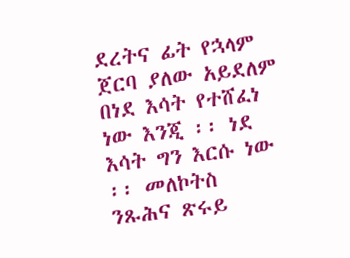ደረትና ፊት የኋላም ጀርባ ያለው አይደለም በነደ እሳት የተሸፈነ ነው እንጂ ፡፡ ነደ እሳት ግን እርሱ ነው ፡፡ መለኮትስ
ንጹሕና ጽሩይ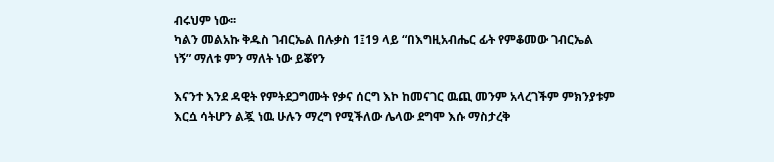ብሩህም ነው፡፡
ካልን መልአኩ ቅዱስ ገብርኤል በሉቃስ 1፤19 ላይ “በእግዚአብሔር ፊት የምቆመው ገብርኤል
ነኝ” ማለቱ ምን ማለት ነው ይቖየን

እናንተ እንደ ዳዊት የምትደጋግሙት የቃና ሰርግ እኮ ከመናገር ዉጪ መንም አላረገችም ምክንያቱም እርሷ ሳትሆን ልጇ ነዉ ሁሉን ማረግ የሚችለው ሌላው ደግሞ እሱ ማስታረቅ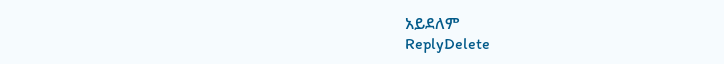አይደለም
ReplyDelete